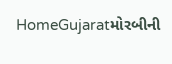HomeGujaratમોરબીની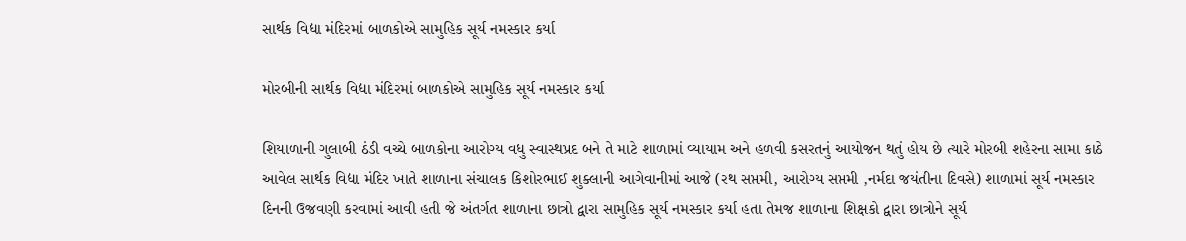સાર્થક વિદ્યા મંદિરમાં બાળકોએ સામુહિક સૂર્ય નમસ્કાર કર્યા

મોરબીની સાર્થક વિદ્યા મંદિરમાં બાળકોએ સામુહિક સૂર્ય નમસ્કાર કર્યા

શિયાળાની ગુલાબી ઠંડી વચ્ચે બાળકોના આરોગ્ય વધુ સ્વાસ્થપ્રદ બને તે માટે શાળામાં વ્યાયામ અને હળવી કસરતનું આયોજન થતું હોય છે ત્યારે મોરબી શહેરના સામા કાઠે આવેલ સાર્થક વિદ્યા મંદિર ખાતે શાળાના સંચાલક કિશોરભાઈ શુક્લાની આગેવાનીમાં આજે (રથ સપ્તમી, આરોગ્ય સપ્તમી ,નર્મદા જયંતીના દિવસે) શાળામાં સૂર્ય નમસ્કાર દિનની ઉજવણી કરવામાં આવી હતી જે અંતર્ગત શાળાના છાત્રો દ્વારા સામુહિક સૂર્ય નમસ્કાર કર્યા હતા તેમજ શાળાના શિક્ષકો દ્વારા છાત્રોને સૂર્ય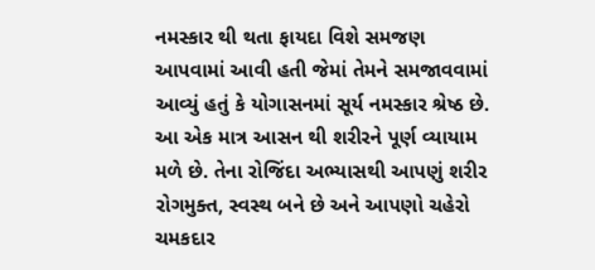નમસ્કાર થી થતા ફાયદા વિશે સમજણ આપવામાં આવી હતી જેમાં તેમને સમજાવવામાં આવ્યું હતું કે યોગાસનમાં સૂર્ય નમસ્કાર શ્રેષ્ઠ છે. આ એક માત્ર આસન થી શરીરને પૂર્ણ વ્યાયામ મળે છે. તેના રોજિંદા અભ્યાસથી આપણું શરીર રોગમુક્ત, સ્વસ્થ બને છે અને આપણો ચહેરો ચમકદાર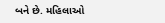બને છે. મહિલાઓ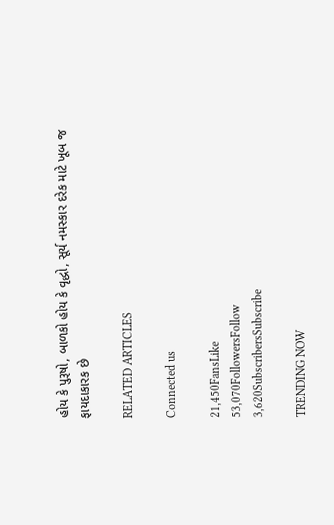હોય કે પુરૂષો, બાળકો હોય કે વૃદ્ધો, સૂર્ય નમસ્કાર દરેક માટે ખૂબ જ ફાયદાકારક છે

RELATED ARTICLES

Connected us

21,450FansLike
53,070FollowersFollow
3,620SubscribersSubscribe

TRENDING NOW